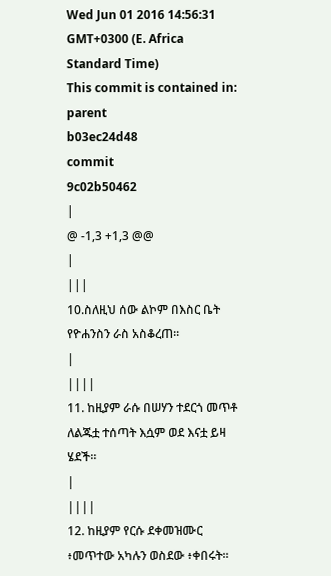Wed Jun 01 2016 14:56:31 GMT+0300 (E. Africa Standard Time)
This commit is contained in:
parent
b03ec24d48
commit
9c02b50462
|
@ -1,3 +1,3 @@
|
|||
10.ስለዚህ ሰው ልኮም በእስር ቤት የዮሐንስን ራስ አስቆረጠ።
|
||||
11. ከዚያም ራሱ በሠሃን ተደርጎ መጥቶ ለልጁቷ ተሰጣት እሷም ወደ እናቷ ይዛ ሄደች።
|
||||
12. ከዚያም የርሱ ደቀመዝሙር ፥መጥተው አካሉን ወስደው ፥ቀበሩት።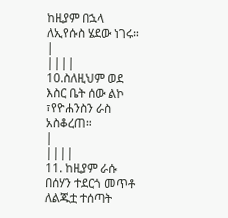ከዚያም በኋላ ለኢየሱስ ሄደው ነገሩ።
|
||||
10.ስለዚህም ወደ እስር ቤት ሰው ልኮ ፣የዮሐንስን ራስ አስቆረጠ።
|
||||
11. ከዚያም ራሱ በሰሃን ተደርጎ መጥቶ ለልጁቷ ተሰጣት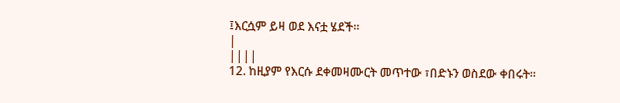፤እርሷም ይዛ ወደ እናቷ ሄደች።
|
||||
12. ከዚያም የእርሱ ደቀመዛሙርት መጥተው ፣በድኑን ወስደው ቀበሩት።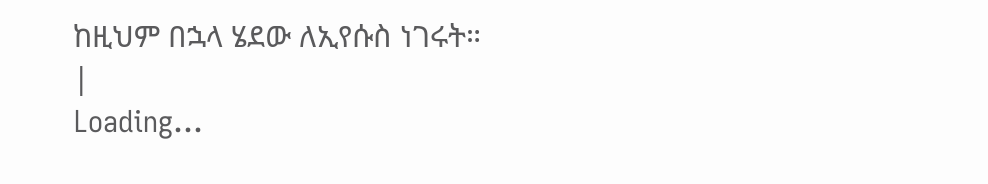ከዚህም በኋላ ሄደው ለኢየሱስ ነገሩት።
|
Loading…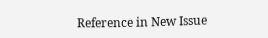Reference in New Issue